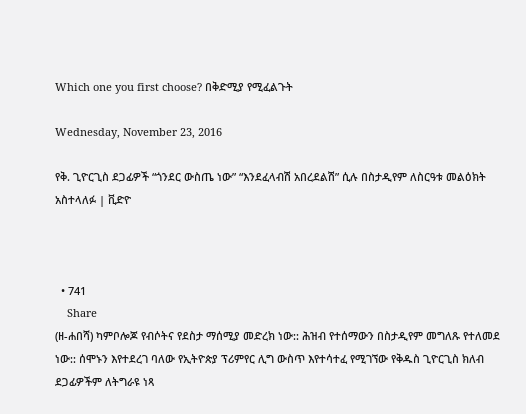Which one you first choose? በቅድሚያ የሚፈልጉት

Wednesday, November 23, 2016

የቅ. ጊዮርጊስ ደጋፊዎች “ጎንደር ውስጤ ነው” “እንደፈላብሽ አበረደልሽ” ሲሉ በስታዲየም ለስርዓቱ መልዕክት አስተላለፉ | ቪድዮ



  • 741
    Share
(ዘ-ሐበሻ) ካምቦሎጆ የብሶትና የደስታ ማሰሚያ መድረክ ነው:: ሕዝብ የተሰማውን በስታዲየም መግለጹ የተለመደ ነው:: ሰሞኑን እየተደረገ ባለው የኢትዮጵያ ፕሪምየር ሊግ ውስጥ እየተሳተፈ የሚገኘው የቅዱስ ጊዮርጊስ ክለብ ደጋፊዎችም ለትግራዩ ነጻ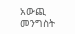አውጪ መንግስት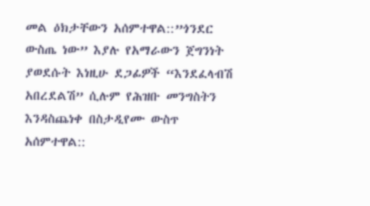መል ዕክታቸውን አሰምተዋል::”ጎንደር ውስጤ ነው” እያሉ የአማራውን ጀግንነት ያወደሱት እነዚሁ ደጋፊዎች “እንደፈላብሽ አበረደልሽ” ሲሉም የሕዝቡ መንግስትን እንዳስጨነቀ በስታዲየሙ ውስጥ አሰምተዋል::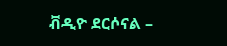ቭዲዮ ደርሶናል –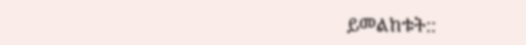ይመልከቱት::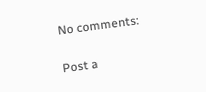No comments:

Post a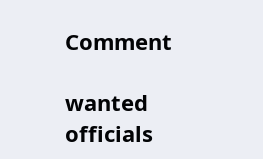Comment

wanted officials